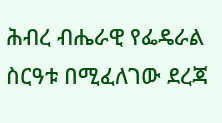ሕብረ ብሔራዊ የፌዴራል ስርዓቱ በሚፈለገው ደረጃ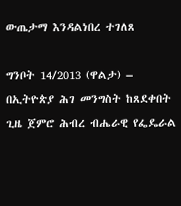ውጤታማ እንዳልነበረ ተገለጸ

ግንቦት 14/2013 (ዋልታ) – በኢትዮጵያ ሕገ መንግስት ከጸደቀበት ጊዜ ጀምሮ ሕብረ ብሔራዊ የፌዴራል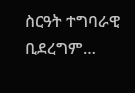ስርዓት ተግባራዊ ቢደረግም…